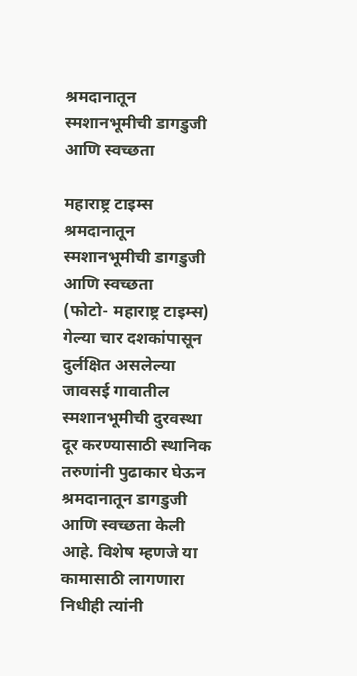श्रमदानातून स्मशानभूमीची डागडुजी आणि स्वच्छता

महाराष्ट्र टाइम्स
श्रमदानातून स्मशानभूमीची डागडुजी आणि स्वच्छता
(फोटो- महाराष्ट्र टाइम्स)
गेल्या चार दशकांपासून दुर्लक्षित असलेल्या जावसई गावातील स्मशानभूमीची दुरवस्था दूर करण्यासाठी स्थानिक तरुणांनी पुढाकार घेऊन श्रमदानातून डागडुजी आणि स्वच्छता केली आहे. विशेष म्हणजे या कामासाठी लागणारा निधीही त्यांनी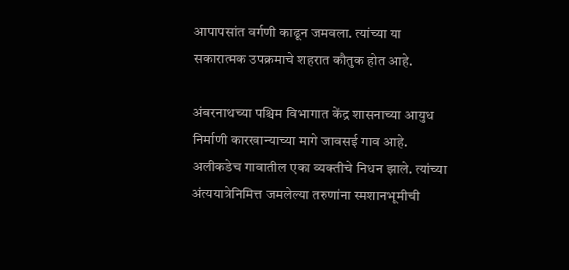आपापसांत वर्गणी काढून जमवला. त्यांच्या या सकारात्मक उपक्रमाचे शहरात कौतुक होत आहे.

अंबरनाथच्या पश्चिम विभागात केंद्र शासनाच्या आयुध निर्माणी कारखान्याच्या मागे जावसई गाव आहे. अलीकडेच गावातील एका व्यक्तीचे निधन झाले. त्यांच्या अंत्ययात्रेनिमित्त जमलेल्या तरुणांना स्मशानभूमीची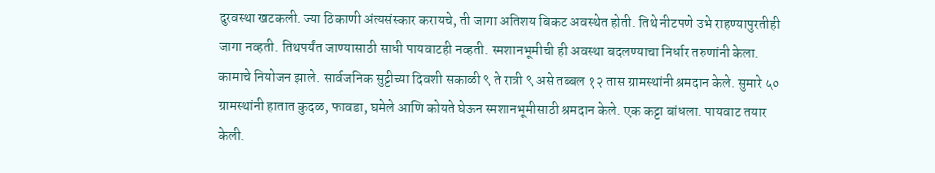दुरवस्था खटकली. ज्या ठिकाणी अंत्यसंस्कार करायचे, ती जागा अतिशय बिकट अवस्थेत होती. तिथे नीटपणे उभे राहण्यापुरतीही जागा नव्हती. तिथपर्यंत जाण्यासाठी साधी पायवाटही नव्हती. स्मशानभूमीची ही अवस्था बदलण्याचा निर्धार तरुणांनी केला. कामाचे नियोजन झाले. सार्वजनिक सुट्टीच्या दिवशी सकाळी ९ ते रात्री ९ असे तब्बल १२ तास ग्रामस्थांनी श्रमदान केले. सुमारे ५० ग्रामस्थांनी हातात कुदळ, फावडा, घमेले आणि कोयते घेऊन स्मशानभूमीसाठी श्रमदान केले. एक कट्टा बांधला. पायवाट तयार केली.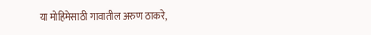या मोहिमेसाठी गावातील अरुण ठाकरे,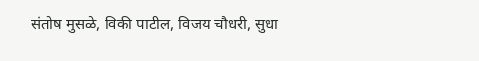संतोष मुसळे, विकी पाटील, विजय चौधरी, सुधा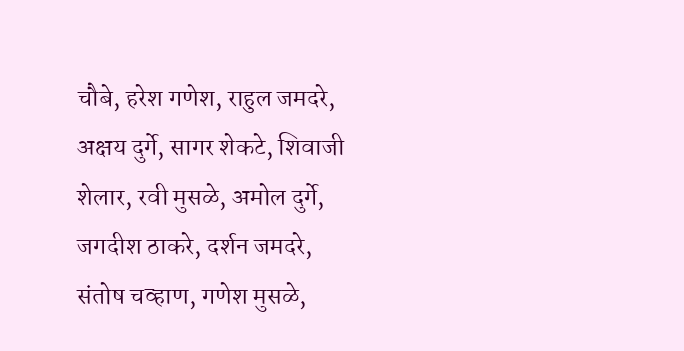चौबे, हरेश गणेश, राहुल जमदरे, अक्षय दुर्गे, सागर शेकटे, शिवाजी शेलार, रवी मुसळे, अमोल दुर्गे, जगदीश ठाकरे, दर्शन जमदरे, संतोष चव्हाण, गणेश मुसळे,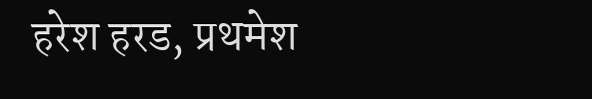हरेश हरड, प्रथमेश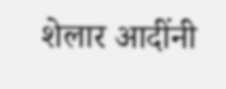शेलार आदींनी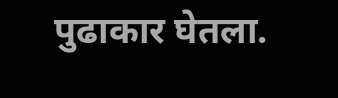पुढाकार घेतला.